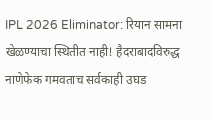IPL 2026 Eliminator: रियान सामना खेळण्याचा स्थितीत नाही! हैदराबादविरुद्ध नाणेफेक गमवताच सर्वकाही उघड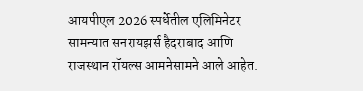आयपीएल 2026 स्पर्धेतील एलिमिनेटर सामन्यात सनरायझर्स हैदराबाद आणि राजस्थान रॉयल्स आमनेसामने आले आहेत.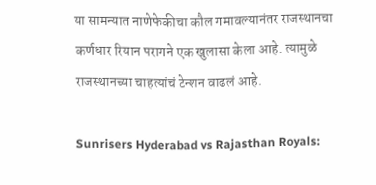या सामन्यात नाणेफेकीचा कौल गमावल्यानंतर राजस्थानचा कर्णधार रियान परागने एक खुलासा केला आहे. त्यामुळे राजस्थानच्या चाहत्यांचं टेन्शन वाढलं आहे.

Sunrisers Hyderabad vs Rajasthan Royals: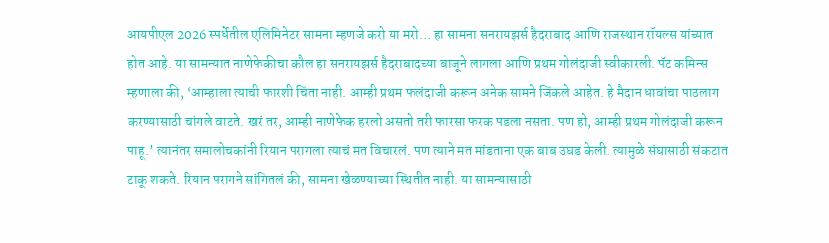आयपीएल 2026 स्पर्धेतील एलिमिनेटर सामना म्हणजे करो या मरो… हा सामना सनरायझर्स हैदराबाद आणि राजस्थान रॉयल्स यांच्यात होत आहे. या सामन्यात नाणेफेकीचा कौल हा सनरायझर्स हैदराबादच्या बाजूने लागला आणि प्रथम गोलंदाजी स्वीकारली. पॅट कमिन्स म्हणाला की, ‘आम्हाला त्याची फारशी चिंता नाही. आम्ही प्रथम फलंदाजी करून अनेक सामने जिंकले आहेत. हे मैदान धावांचा पाठलाग करण्यासाठी चांगले वाटते. खरं तर, आम्ही नाणेफेक हरलो असतो तरी फारसा फरक पडला नसता. पण हो, आम्ही प्रथम गोलंदाजी करून पाहू.’ त्यानंतर समालोचकांनी रियान परागला त्याचं मत विचारलं. पण त्याने मत मांडताना एक बाब उघड केली. त्यामुळे संघासाठी संकटात टाकू शकते. रियान परागने सांगितलं की, सामना खेळण्याच्या स्थितीत नाही. या सामन्यासाठी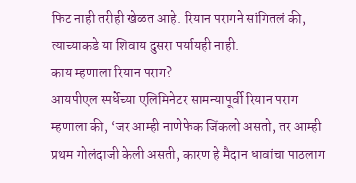फिट नाही तरीही खेळत आहे. रियान परागने सांगितलं की, त्याच्याकडे या शिवाय दुसरा पर्यायही नाही.
काय म्हणाला रियान पराग?
आयपीएल स्पर्धेच्या एलिमिनेटर सामन्यापूर्वी रियान पराग म्हणाला की, ‘जर आम्ही नाणेफेक जिंकलो असतो, तर आम्ही प्रथम गोलंदाजी केली असती, कारण हे मैदान धावांचा पाठलाग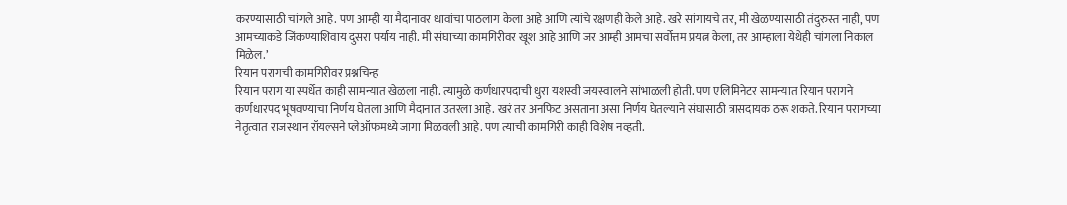करण्यासाठी चांगले आहे. पण आम्ही या मैदानावर धावांचा पाठलाग केला आहे आणि त्यांचे रक्षणही केले आहे. खरे सांगायचे तर, मी खेळण्यासाठी तंदुरुस्त नाही, पण आमच्याकडे जिंकण्याशिवाय दुसरा पर्याय नाही. मी संघाच्या कामगिरीवर खूश आहे आणि जर आम्ही आमचा सर्वोत्तम प्रयत्न केला, तर आम्हाला येथेही चांगला निकाल मिळेल.’
रियान परागची कामगिरीवर प्रश्नचिन्ह
रियान पराग या स्पर्धेत काही सामन्यात खेळला नाही. त्यामुळे कर्णधारपदाची धुरा यशस्वी जयस्वालने सांभाळली होती. पण एलिमिनेटर सामन्यात रियान परागने कर्णधारपद भूषवण्याचा निर्णय घेतला आणि मैदानात उतरला आहे. खरं तर अनफिट असताना असा निर्णय घेतल्याने संघासाठी त्रासदायक ठरू शकते. रियान परागच्या नेतृत्वात राजस्थान रॉयल्सने प्लेऑफमध्ये जागा मिळवली आहे. पण त्याची कामगिरी काही विशेष नव्हती.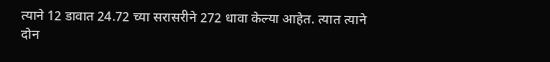त्याने 12 डावात 24.72 च्या सरासरीने 272 धावा केल्या आहेत. त्यात त्याने दोन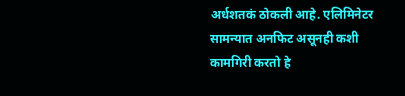अर्धशतकं ठोकली आहे. एलिमिनेटर सामन्यात अनफिट असूनही कशी कामगिरी करतो हे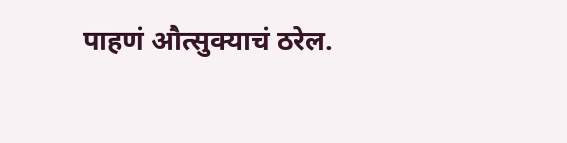पाहणं औत्सुक्याचं ठरेल.